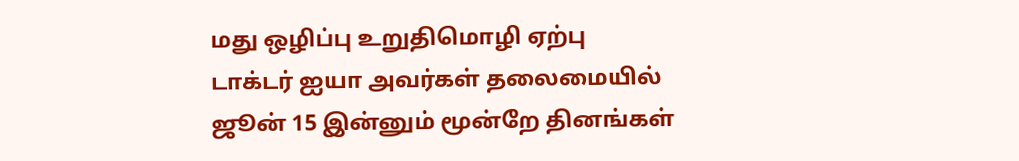மது ஒழிப்பு உறுதிமொழி ஏற்பு
டாக்டர் ஐயா அவர்கள் தலைமையில் ஜூன் 15 இன்னும் மூன்றே தினங்கள்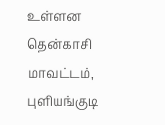உள்ளன தென்காசி மாவட்டம், புளியங்குடி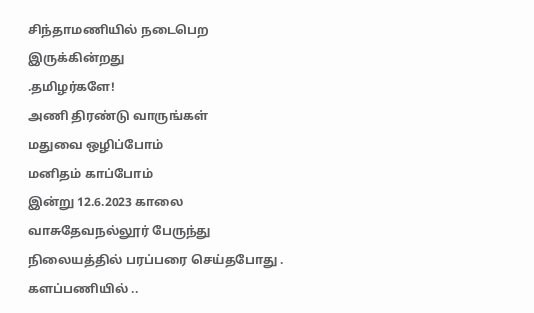சிந்தாமணியில் நடைபெற இருக்கின்றது
.தமிழர்களே!
அணி திரண்டு வாருங்கள்
மதுவை ஒழிப்போம்
மனிதம் காப்போம்
இன்று 12.6.2023 காலை வாசுதேவநல்லூர் பேருந்து நிலையத்தில் பரப்பரை செய்தபோது .
களப்பணியில் ..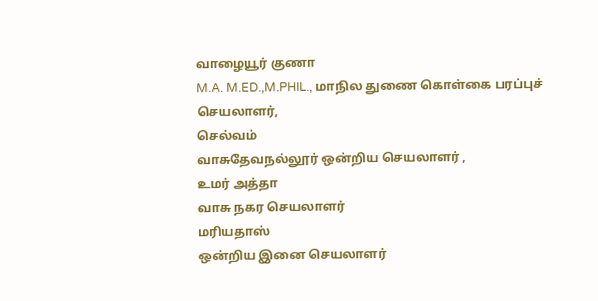வாழையூர் குணா
M.A. M.ED.,M.PHIL., மாநில துணை கொள்கை பரப்புச் செயலாளர்,
செல்வம்
வாசுதேவநல்லூர் ஒன்றிய செயலாளர் ,
உமர் அத்தா
வாசு நகர செயலாளர்
மரியதாஸ்
ஒன்றிய இனை செயலாளர்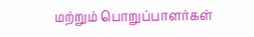மற்றும் பொறுப்பாளர்கள்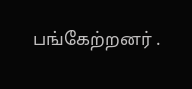பங்கேற்றனர் .